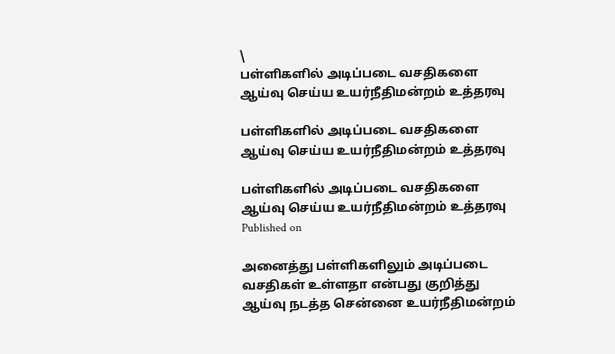\
பள்ளிகளில் அடிப்படை வசதிகளை ஆய்வு செய்ய உயர்நீதிமன்றம் உத்தரவு

பள்ளிகளில் அடிப்படை வசதிகளை ஆய்வு செய்ய உயர்நீதிமன்றம் உத்தரவு

பள்ளிகளில் அடிப்படை வசதிகளை ஆய்வு செய்ய உயர்நீதிமன்றம் உத்தரவு
Published on

அனைத்து பள்ளிகளிலும் அடிப்படை வசதிகள் உள்ளதா என்பது குறித்து ஆய்வு நடத்த சென்னை உயர்நீதிமன்றம்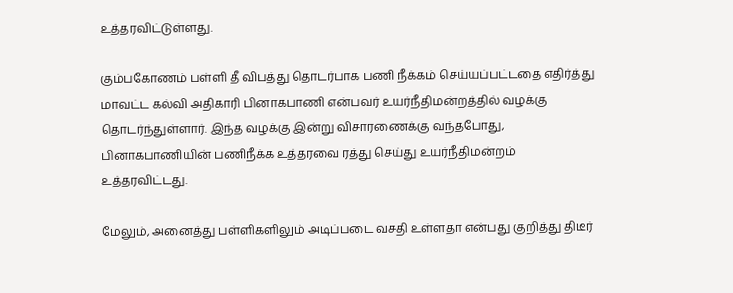உத்தரவிட்டுள்ளது.

கும்பகோணம் பள்ளி தீ விபத்து தொடர்பாக பணி நீக்கம் செய்யப்பட்டதை எதிர்த்து மா‌வட்ட கல்வி அதிகாரி பினாகபாணி என்பவர் உயர்நீதிமன்றத்தில் வழக்கு தொடர்ந்துள்ளார். இந்த வழக்கு இன்று விசாரணைக்கு வந்தபோது, பினாகபாணியின் பணிநீக்க உத்தரவை ரத்து செய்து உயர்நீதிமன்றம்‌‌ உத்தரவிட்டது.

மேலும், அனைத்து பள்ளிகளிலும் அடிப்படை வசதி உள்ளதா என்பது‌ குறித்து திடீர்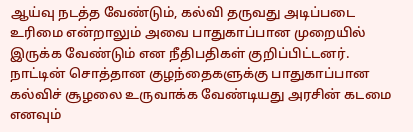ஆய்வு நடத்த வேண்டும், கல்வி தருவது அடிப்படை உரிமை என்றாலும் அவை பாதுகாப்பான முறையில் இருக்க வேண்டும் என நீதிபதிகள் குறிப்பிட்டனர். நாட்டின் சொத்தான குழந்தைகளுக்கு பாதுகாப்பான கல்விச் சூழலை உருவாக்க வேண்டியது அரசின் கடமை எனவும்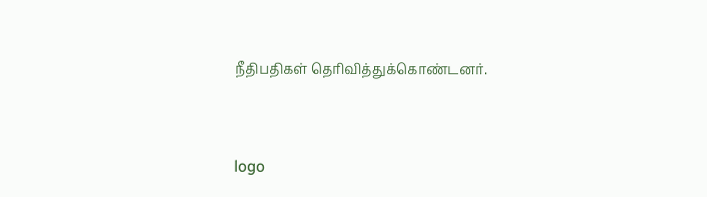நீதிபதி‌கள் தெரிவித்துக்கொண்டனர்.


logo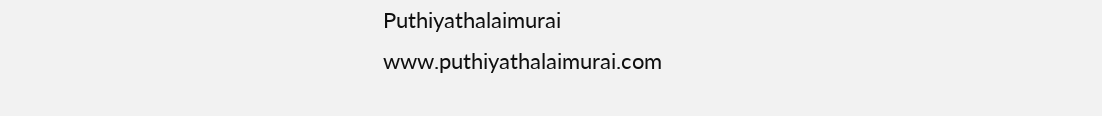Puthiyathalaimurai
www.puthiyathalaimurai.com